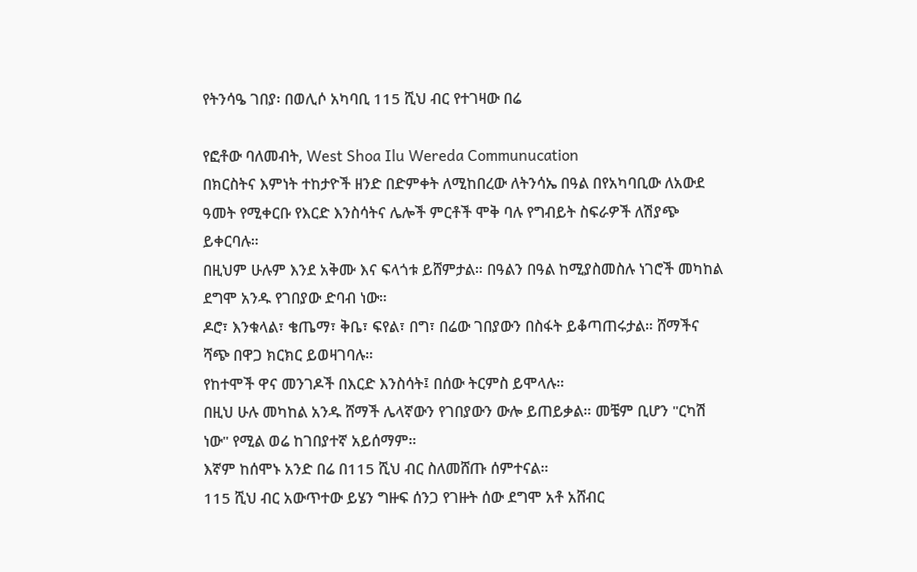የትንሳዔ ገበያ፡ በወሊሶ አካባቢ 115 ሺህ ብር የተገዛው በሬ

የፎቶው ባለመብት, West Shoa Ilu Wereda Communucation
በክርስትና እምነት ተከታዮች ዘንድ በድምቀት ለሚከበረው ለትንሳኤ በዓል በየአካባቢው ለአውደ ዓመት የሚቀርቡ የእርድ እንስሳትና ሌሎች ምርቶች ሞቅ ባሉ የግብይት ስፍራዎች ለሽያጭ ይቀርባሉ።
በዚህም ሁሉም እንደ አቅሙ እና ፍላጎቱ ይሸምታል። በዓልን በዓል ከሚያስመስሉ ነገሮች መካከል ደግሞ አንዱ የገበያው ድባብ ነው።
ዶሮ፣ እንቁላል፣ ቄጤማ፣ ቅቤ፣ ፍየል፣ በግ፣ በሬው ገበያውን በስፋት ይቆጣጠሩታል። ሸማችና ሻጭ በዋጋ ክርክር ይወዛገባሉ።
የከተሞች ዋና መንገዶች በእርድ እንስሳት፤ በሰው ትርምስ ይሞላሉ።
በዚህ ሁሉ መካከል አንዱ ሸማች ሌላኛውን የገበያውን ውሎ ይጠይቃል። መቼም ቢሆን "ርካሽ ነው" የሚል ወሬ ከገበያተኛ አይሰማም።
እኛም ከሰሞኑ አንድ በሬ በ115 ሺህ ብር ስለመሸጡ ሰምተናል።
115 ሺህ ብር አውጥተው ይሄን ግዙፍ ሰንጋ የገዙት ሰው ደግሞ አቶ አሸብር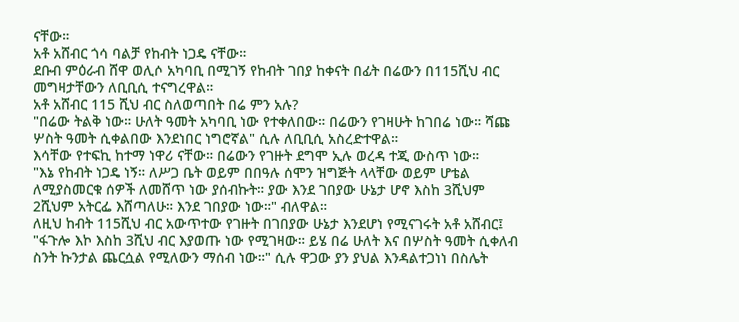ናቸው።
አቶ አሸብር ጎሳ ባልቻ የከብት ነጋዴ ናቸው።
ደቡብ ምዕራብ ሸዋ ወሊሶ አካባቢ በሚገኝ የከብት ገበያ ከቀናት በፊት በሬውን በ115ሺህ ብር መግዛታቸውን ለቢቢሲ ተናግረዋል።
አቶ አሸብር 115 ሺህ ብር ስለወጣበት በሬ ምን አሉ?
"በሬው ትልቅ ነው። ሁለት ዓመት አካባቢ ነው የተቀለበው። በሬውን የገዛሁት ከገበሬ ነው። ሻጩ ሦስት ዓመት ሲቀልበው እንደነበር ነግሮኛል" ሲሉ ለቢቢሲ አስረድተዋል።
እሳቸው የተፍኪ ከተማ ነዋሪ ናቸው። በሬውን የገዙት ደግሞ ኢሉ ወረዳ ተጂ ውስጥ ነው።
"እኔ የከብት ነጋዴ ነኝ። ለሥጋ ቤት ወይም በበዓሉ ሰሞን ዝግጅት ላላቸው ወይም ሆቴል ለሚያስመርቁ ሰዎች ለመሸጥ ነው ያሰብኩት። ያው እንደ ገበያው ሁኔታ ሆኖ እስከ 3ሺህም 2ሺህም አትርፌ እሸጣለሁ። እንደ ገበያው ነው።" ብለዋል።
ለዚህ ከብት 115ሺህ ብር አውጥተው የገዙት በገበያው ሁኔታ እንደሆነ የሚናገሩት አቶ አሸብር፤ "ፋጉሎ እኮ እስከ 3ሺህ ብር እያወጡ ነው የሚገዛው። ይሄ በሬ ሁለት እና በሦስት ዓመት ሲቀለብ ስንት ኩንታል ጨርሷል የሚለውን ማሰብ ነው።" ሲሉ ዋጋው ያን ያህል እንዳልተጋነነ በስሌት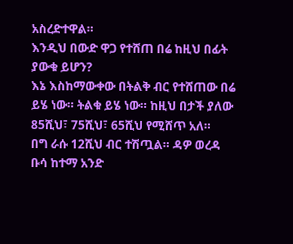አስረድተዋል።
እንዲህ በውድ ዋጋ የተሸጠ በሬ ከዚህ በፊት ያውቁ ይሆን?
እኔ እስከማውቀው በትልቅ ብር የተሸጠው በሬ ይሄ ነው። ትልቁ ይሄ ነው። ከዚህ በታች ያለው 85ሺህ፣ 75ሺህ፣ 65ሺህ የሚሸጥ አለ።
በግ ራሱ 12ሺህ ብር ተሽጧል። ዳዎ ወረዳ ቡሳ ከተማ አንድ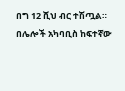በግ 12 ሺህ ብር ተሽጧል።
በሌሎች አካባቢስ ከፍተኛው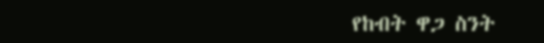የከብት ዋጋ ስንት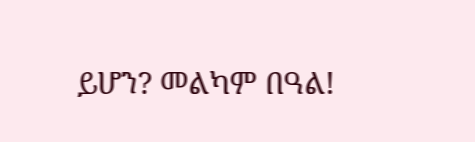ይሆን? መልካም በዓል!